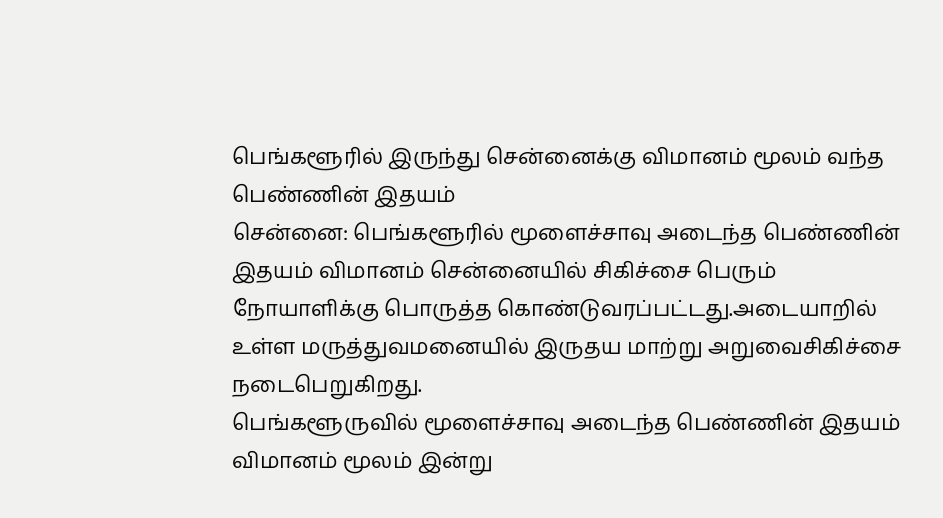பெங்களூரில் இருந்து சென்னைக்கு விமானம் மூலம் வந்த பெண்ணின் இதயம்
சென்னை: பெங்களூரில் மூளைச்சாவு அடைந்த பெண்ணின் இதயம் விமானம் சென்னையில் சிகிச்சை பெரும் நோயாளிக்கு பொருத்த கொண்டுவரப்பட்டது.அடையாறில் உள்ள மருத்துவமனையில் இருதய மாற்று அறுவைசிகிச்சை நடைபெறுகிறது.
பெங்களூருவில் மூளைச்சாவு அடைந்த பெண்ணின் இதயம் விமானம் மூலம் இன்று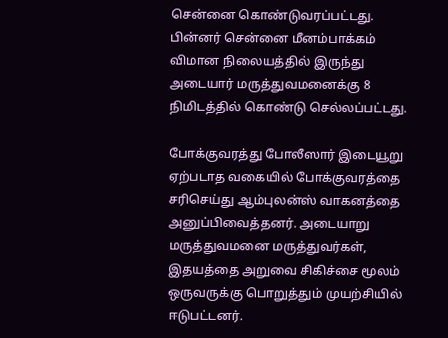சென்னை கொண்டுவரப்பட்டது. பின்னர் சென்னை மீனம்பாக்கம் விமான நிலையத்தில் இருந்து அடையார் மருத்துவமனைக்கு 8 நிமிடத்தில் கொண்டு செல்லப்பட்டது.

போக்குவரத்து போலீஸார் இடையூறு ஏற்படாத வகையில் போக்குவரத்தை சரிசெய்து ஆம்புலன்ஸ் வாகனத்தை அனுப்பிவைத்தனர். அடையாறு மருத்துவமனை மருத்துவர்கள், இதயத்தை அறுவை சிகிச்சை மூலம் ஒருவருக்கு பொறுத்தும் முயற்சியில் ஈடுபட்டனர்.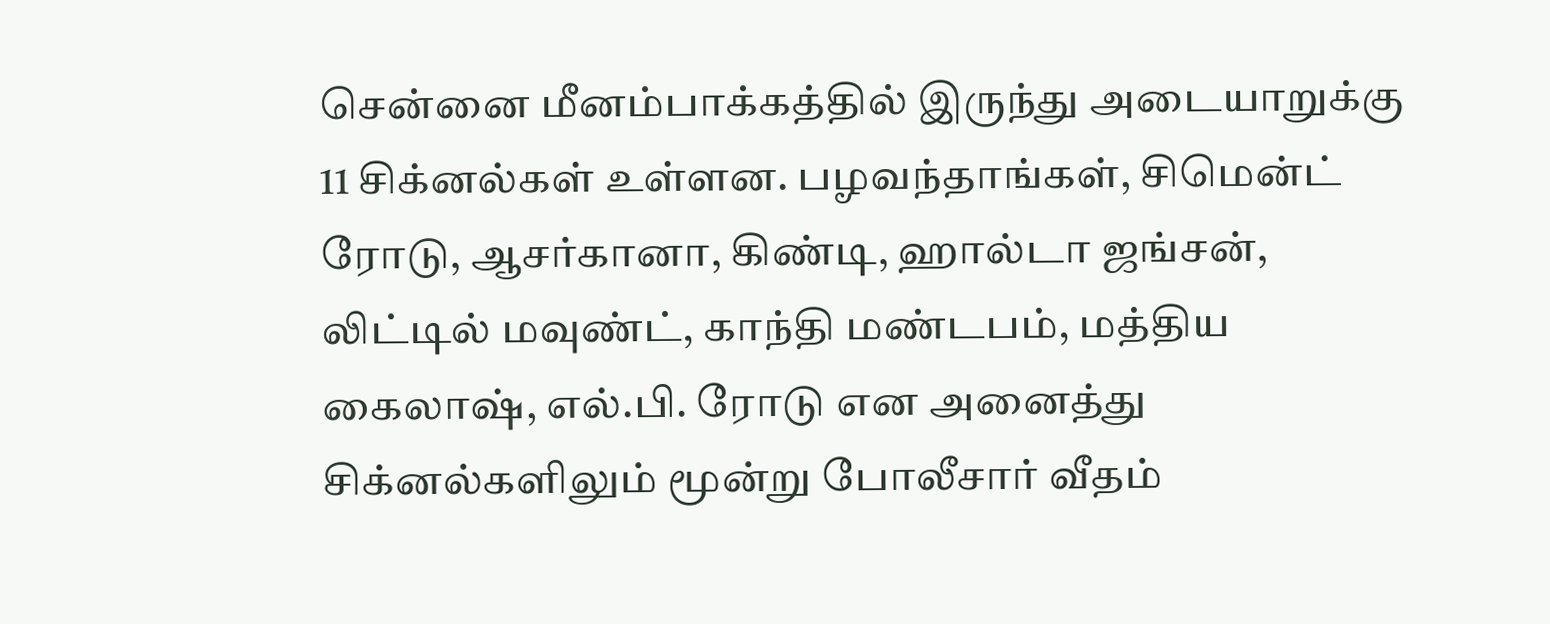சென்னை மீனம்பாக்கத்தில் இருந்து அடையாறுக்கு 11 சிக்னல்கள் உள்ளன. பழவந்தாங்கள், சிமென்ட் ரோடு, ஆசர்கானா, கிண்டி, ஹால்டா ஜங்சன், லிட்டில் மவுண்ட், காந்தி மண்டபம், மத்திய கைலாஷ், எல்.பி. ரோடு என அனைத்து சிக்னல்களிலும் மூன்று போலீசார் வீதம்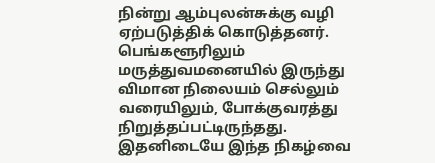நின்று ஆம்புலன்சுக்கு வழி ஏற்படுத்திக் கொடுத்தனர். பெங்களூரிலும் மருத்துவமனையில் இருந்து விமான நிலையம் செல்லும் வரையிலும், போக்குவரத்து நிறுத்தப்பட்டிருந்தது.
இதனிடையே இந்த நிகழ்வை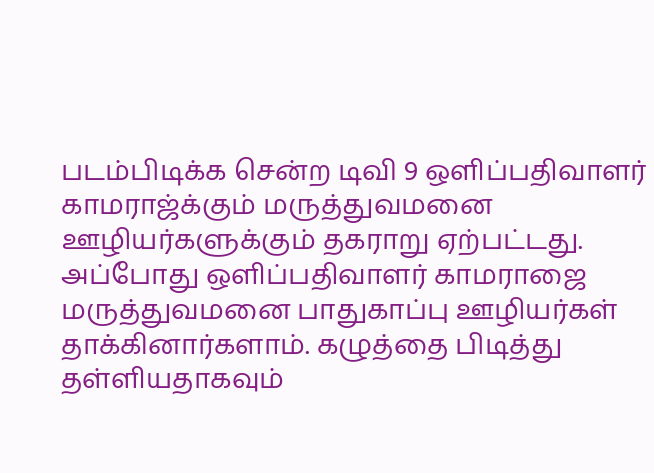படம்பிடிக்க சென்ற டிவி 9 ஒளிப்பதிவாளர் காமராஜ்க்கும் மருத்துவமனை ஊழியர்களுக்கும் தகராறு ஏற்பட்டது.
அப்போது ஒளிப்பதிவாளர் காமராஜை மருத்துவமனை பாதுகாப்பு ஊழியர்கள் தாக்கினார்களாம். கழுத்தை பிடித்து தள்ளியதாகவும்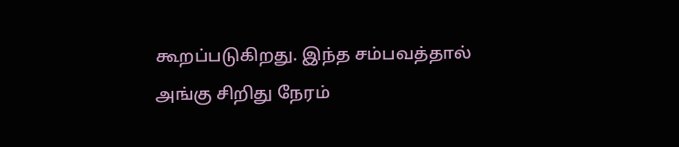கூறப்படுகிறது. இந்த சம்பவத்தால் அங்கு சிறிது நேரம்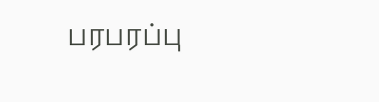பரபரப்பு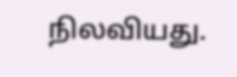நிலவியது.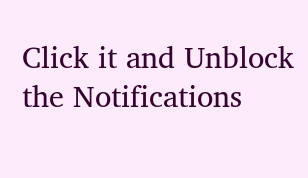Click it and Unblock the Notifications